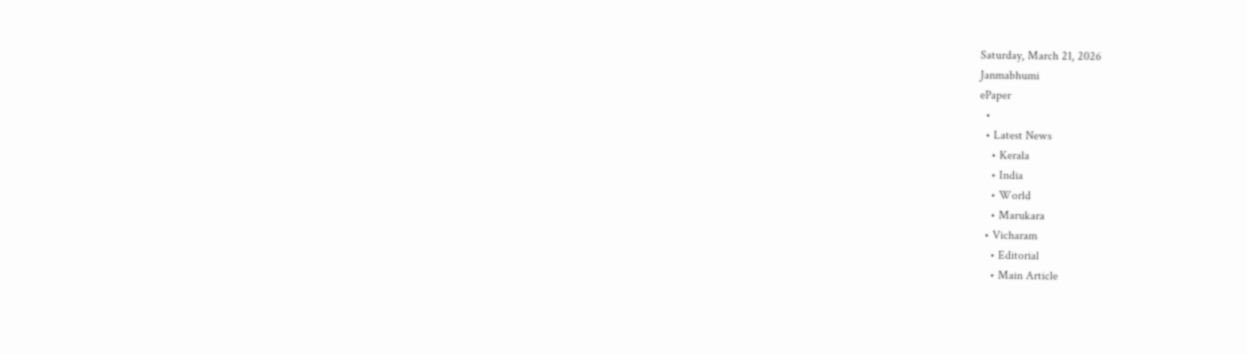Saturday, March 21, 2026
Janmabhumi
ePaper
  •
  • Latest News
    • Kerala
    • India
    • World
    • Marukara
  • Vicharam
    • Editorial
    • Main Article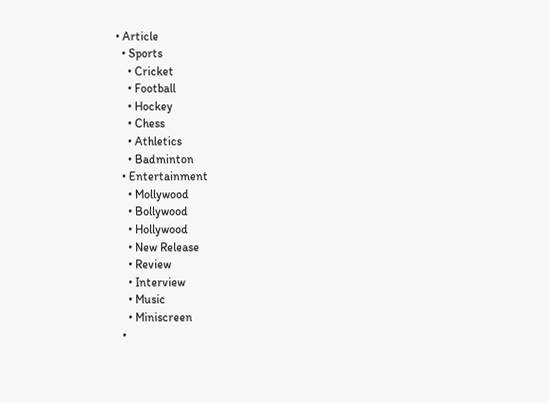• Article
  • Sports
    • Cricket
    • Football
    • Hockey
    • Chess
    • Athletics
    • Badminton
  • Entertainment
    • Mollywood
    • Bollywood
    • Hollywood
    • New Release
    • Review
    • Interview
    • Music
    • Miniscreen
  •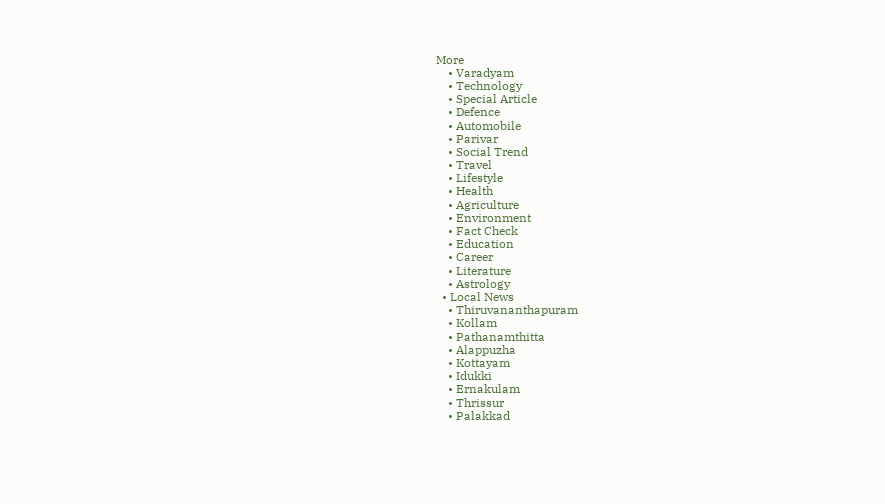More
    • Varadyam
    • Technology
    • Special Article
    • Defence
    • Automobile
    • Parivar
    • Social Trend
    • Travel
    • Lifestyle
    • Health
    • Agriculture
    • Environment
    • Fact Check
    • Education
    • Career
    • Literature
    • Astrology
  • Local News
    • Thiruvananthapuram
    • Kollam
    • Pathanamthitta
    • Alappuzha
    • Kottayam
    • Idukki
    • Ernakulam
    • Thrissur
    • Palakkad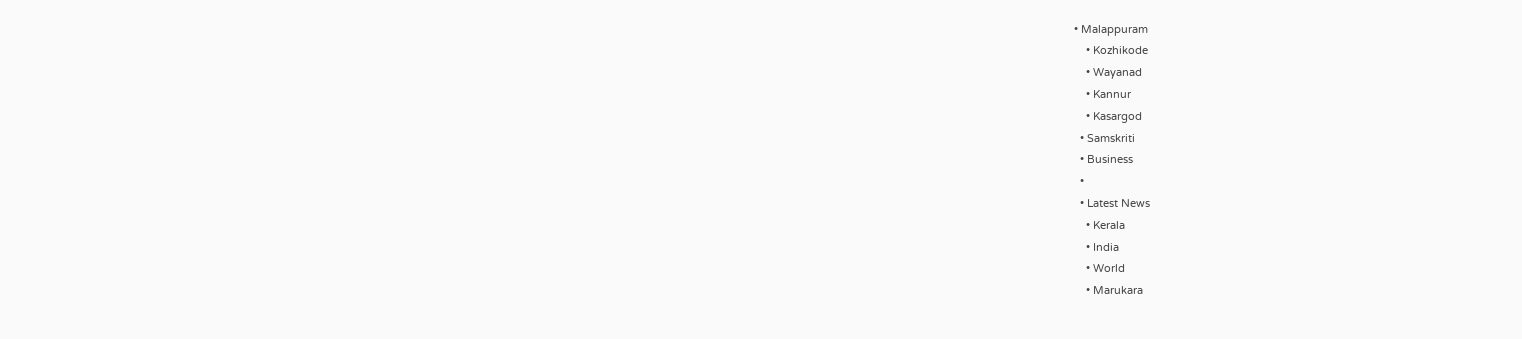• Malappuram
    • Kozhikode
    • Wayanad
    • Kannur
    • Kasargod
  • Samskriti
  • Business
  •
  • Latest News
    • Kerala
    • India
    • World
    • Marukara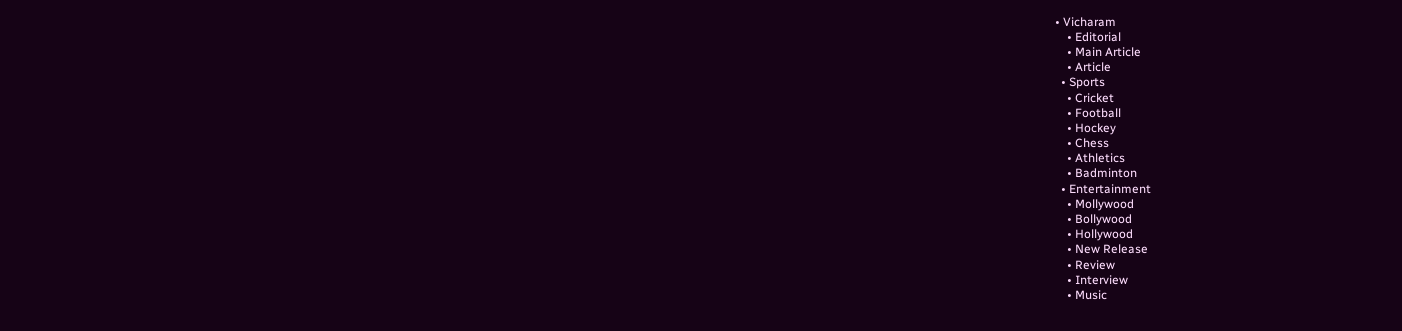• Vicharam
    • Editorial
    • Main Article
    • Article
  • Sports
    • Cricket
    • Football
    • Hockey
    • Chess
    • Athletics
    • Badminton
  • Entertainment
    • Mollywood
    • Bollywood
    • Hollywood
    • New Release
    • Review
    • Interview
    • Music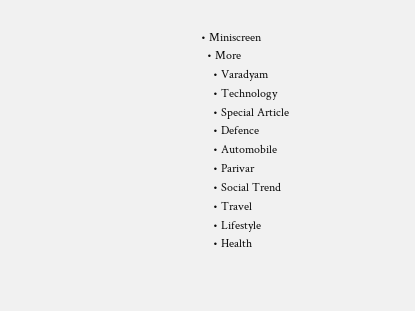• Miniscreen
  • More
    • Varadyam
    • Technology
    • Special Article
    • Defence
    • Automobile
    • Parivar
    • Social Trend
    • Travel
    • Lifestyle
    • Health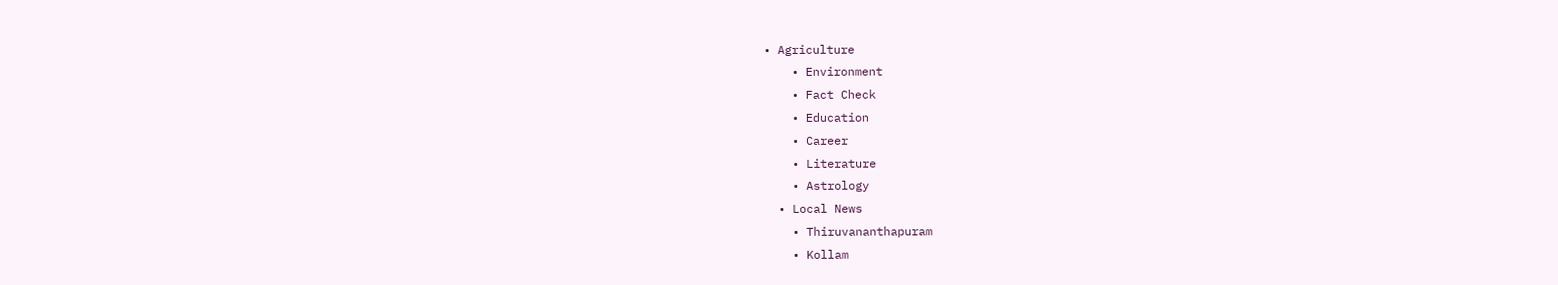• Agriculture
    • Environment
    • Fact Check
    • Education
    • Career
    • Literature
    • Astrology
  • Local News
    • Thiruvananthapuram
    • Kollam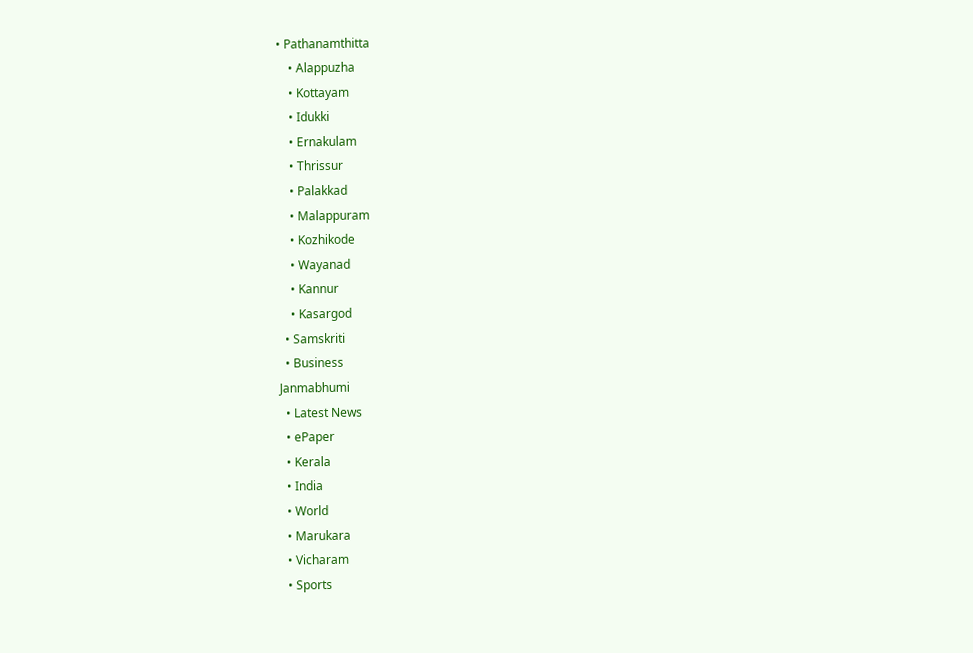• Pathanamthitta
    • Alappuzha
    • Kottayam
    • Idukki
    • Ernakulam
    • Thrissur
    • Palakkad
    • Malappuram
    • Kozhikode
    • Wayanad
    • Kannur
    • Kasargod
  • Samskriti
  • Business
Janmabhumi
  • Latest News
  • ePaper
  • Kerala
  • India
  • World
  • Marukara
  • Vicharam
  • Sports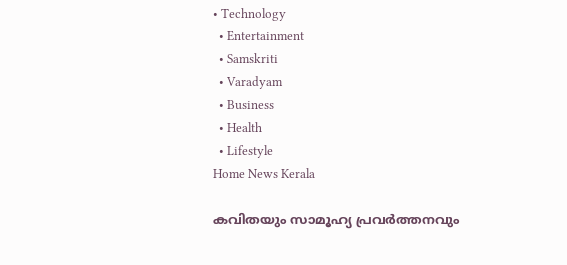• Technology
  • Entertainment
  • Samskriti
  • Varadyam
  • Business
  • Health
  • Lifestyle
Home News Kerala

കവിതയും സാമൂഹ്യ പ്രവര്‍ത്തനവും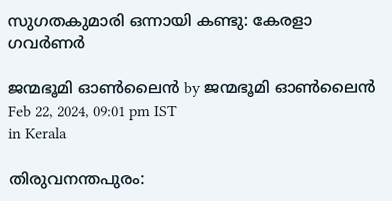സുഗതകുമാരി ഒന്നായി കണ്ടു: കേരളാ ഗവർണർ

ജന്മഭൂമി ഓണ്‍ലൈന്‍ by ജന്മഭൂമി ഓണ്‍ലൈന്‍
Feb 22, 2024, 09:01 pm IST
in Kerala

തിരുവനന്തപുരം: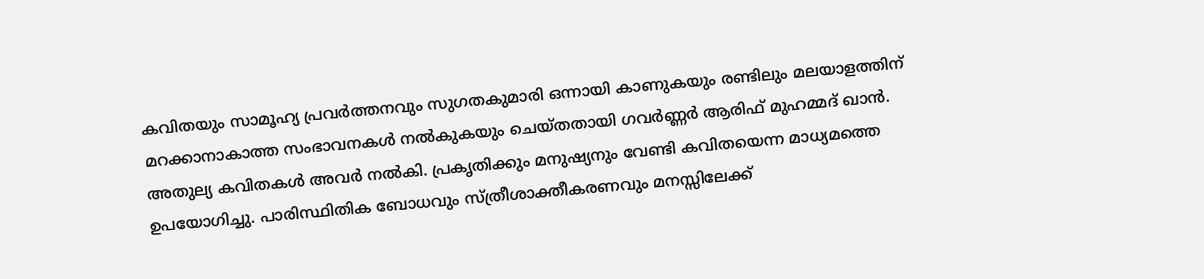കവിതയും സാമൂഹ്യ പ്രവര്‍ത്തനവും സുഗതകുമാരി ഒന്നായി കാണുകയും രണ്ടിലും മലയാളത്തിന് മറക്കാനാകാത്ത സംഭാവനകള്‍ നല്‍കുകയും ചെയ്തതായി ഗവര്‍ണ്ണര്‍ ആരിഫ് മുഹമ്മദ് ഖാന്‍. അതുല്യ കവിതകള്‍ അവര്‍ നല്‍കി. പ്രകൃതിക്കും മനുഷ്യനും വേണ്ടി കവിതയെന്ന മാധ്യമത്തെ ഉപയോഗിച്ചു. പാരിസ്ഥിതിക ബോധവും സ്ത്രീശാക്തീകരണവും മനസ്സിലേക്ക്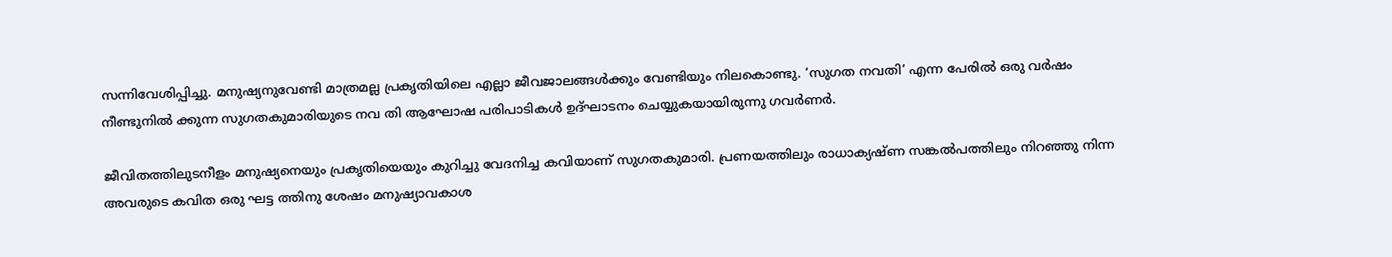സന്നിവേശിപ്പിച്ചു. മനുഷ്യനുവേണ്ടി മാത്രമല്ല പ്രകൃതിയിലെ എല്ലാ ജീവജാലങ്ങള്‍ക്കും വേണ്ടിയും നിലകൊണ്ടു. ‘സുഗത നവതി’ എന്ന പേരില്‍ ഒരു വര്‍ഷം നീണ്ടുനില്‍ ക്കുന്ന സുഗതകുമാരിയുടെ നവ തി ആഘോഷ പരിപാടികള്‍ ഉദ്ഘാടനം ചെയ്യുകയായിരുന്നു ഗവര്‍ണര്‍.

ജീവിതത്തിലുടനീളം മനുഷ്യനെയും പ്രകൃതിയെയും കുറിച്ചു വേദനിച്ച കവിയാണ് സുഗതകുമാരി. പ്രണയത്തിലും രാധാക്യഷ്ണ സങ്കല്‍പത്തിലും നിറഞ്ഞു നിന്ന അവരുടെ കവിത ഒരു ഘട്ട ത്തിനു ശേഷം മനുഷ്യാവകാശ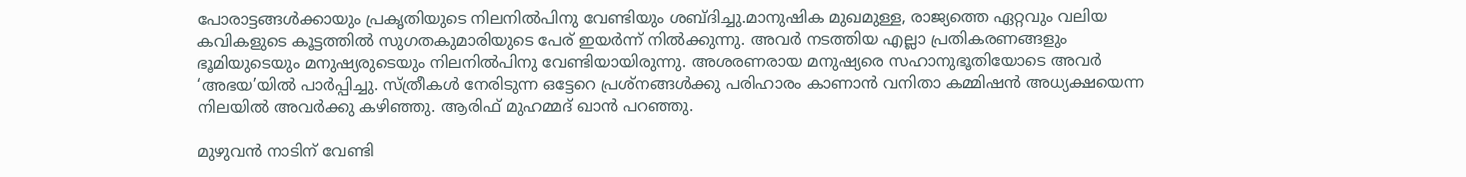പോരാട്ടങ്ങള്‍ക്കായും പ്രകൃതിയുടെ നിലനില്‍പിനു വേണ്ടിയും ശബ്ദിച്ചു.മാനുഷിക മുഖമുള്ള, രാജ്യത്തെ ഏറ്റവും വലിയ കവികളുടെ കൂട്ടത്തില്‍ സുഗതകുമാരിയുടെ പേര് ഇയര്‍ന്ന് നില്‍ക്കുന്നു. അവര്‍ നടത്തിയ എല്ലാ പ്രതികരണങ്ങളും ഭൂമിയുടെയും മനുഷ്യരുടെയും നിലനില്‍പിനു വേണ്ടിയായിരുന്നു. അശരണരായ മനുഷ്യരെ സഹാനുഭൂതിയോടെ അവര്‍ ‘അഭയ’യില്‍ പാര്‍പ്പിച്ചു. സ്ത്രീകള്‍ നേരിടുന്ന ഒട്ടേറെ പ്രശ്‌നങ്ങള്‍ക്കു പരിഹാരം കാണാന്‍ വനിതാ കമ്മിഷന്‍ അധ്യക്ഷയെന്ന നിലയില്‍ അവര്‍ക്കു കഴിഞ്ഞു. ആരിഫ് മുഹമ്മദ് ഖാന്‍ പറഞ്ഞു.

മുഴുവന്‍ നാടിന് വേണ്ടി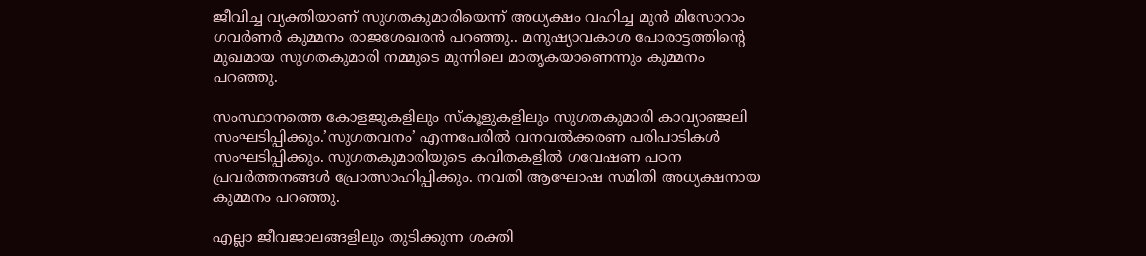ജീവിച്ച വ്യക്തിയാണ് സുഗതകുമാരിയെന്ന് അധ്യക്ഷം വഹിച്ച മുന്‍ മിസോറാം ഗവര്‍ണര്‍ കുമ്മനം രാജശേഖരന്‍ പറഞ്ഞു.. മനുഷ്യാവകാശ പോരാട്ടത്തിന്റെ മുഖമായ സുഗതകുമാരി നമ്മുടെ മുന്നിലെ മാതൃകയാണെന്നും കുമ്മനം പറഞ്ഞു.

സംസ്ഥാനത്തെ കോളജുകളിലും സ്‌കൂളുകളിലും സുഗതകുമാരി കാവ്യാഞ്ജലി സംഘടിപ്പിക്കും.’സുഗതവനം’ എന്നപേരില്‍ വനവല്‍ക്കരണ പരിപാടികള്‍ സംഘടിപ്പിക്കും. സുഗതകുമാരിയുടെ കവിതകളില്‍ ഗവേഷണ പഠന പ്രവര്‍ത്തനങ്ങള്‍ പ്രോത്സാഹിപ്പിക്കും. നവതി ആഘോഷ സമിതി അധ്യക്ഷനായ കുമ്മനം പറഞ്ഞു.

എല്ലാ ജീവജാലങ്ങളിലും തുടിക്കുന്ന ശക്തി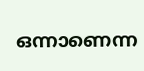ഒന്നാണെന്ന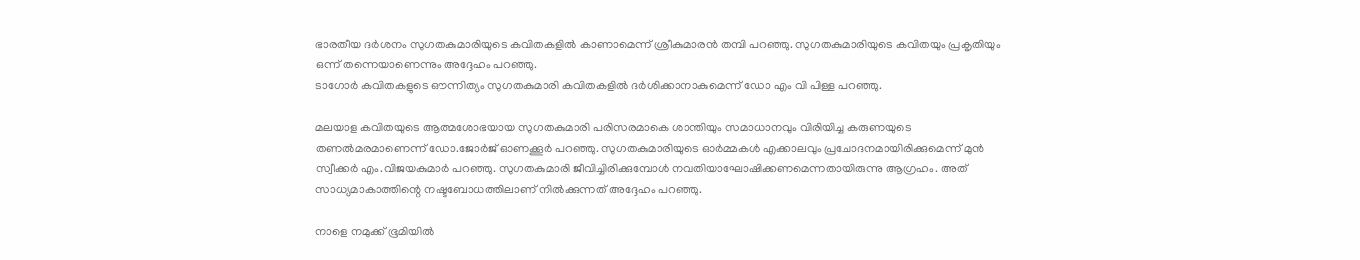ഭാരതീയ ദര്‍ശനം സുഗതകുമാരിയുടെ കവിതകളില്‍ കാണാമെന്ന് ശ്രീകുമാരന്‍ തമ്പി പറഞ്ഞു. സുഗതകുമാരിയുടെ കവിതയും പ്രകൃതിയും ഒന്ന് തന്നെയാണെന്നും അദ്ദേഹം പറഞ്ഞു.
ടാഗോര്‍ കവിതകളുടെ ഔന്നിത്യം സുഗതകുമാരി കവിതകളില്‍ ദര്‍ശിക്കാനാകുമെന്ന് ഡോ എം വി പിള്ള പറഞ്ഞു.

മലയാള കവിതയുടെ ആത്മശോഭയായ സുഗതകുമാരി പരിസരമാകെ ശാന്തിയും സമാധാനവും വിരിയിച്ച കരുണയുടെ തണല്‍മരമാണെന്ന് ഡോ.ജോര്‍ജ് ഓണക്കൂര്‍ പറഞ്ഞു. സുഗതകുമാരിയുടെ ഓര്‍മ്മകള്‍ എക്കാലവും പ്രചോദനമായിരിക്കുമെന്ന് മുന്‍ സ്വീക്കര്‍ എം.വിജയകുമാര്‍ പറഞ്ഞു. സുഗതകുമാരി ജീവിച്ചിരിക്കുമ്പോള്‍ നവതിയാഘോഷിക്കണമെന്നതായിരുന്നു ആഗ്രഹം. അത് സാധ്യമാകാത്തിന്റെ നഷ്ടബോധത്തിലാണ് നില്‍ക്കുന്നത് അദ്ദേഹം പറഞ്ഞു.

നാളെ നമുക്ക് ഭൂമിയില്‍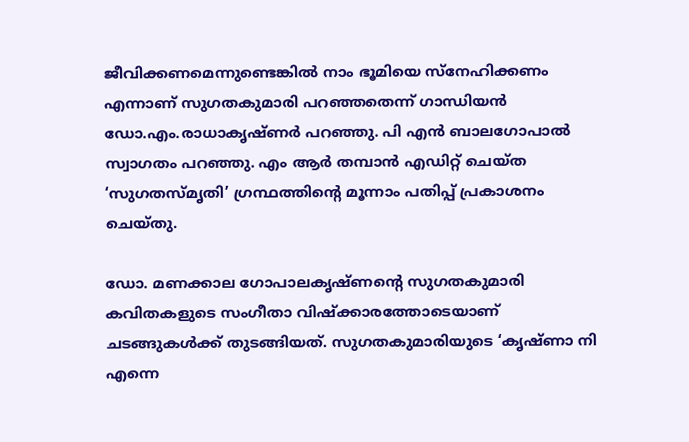ജീവിക്കണമെന്നുണ്ടെങ്കില്‍ നാം ഭൂമിയെ സ്‌നേഹിക്കണം എന്നാണ് സുഗതകുമാരി പറഞ്ഞതെന്ന് ഗാന്ധിയന്‍ ഡോ.എം.രാധാകൃഷ്ണര്‍ പറഞ്ഞു. പി എന്‍ ബാലഗോപാല്‍ സ്വാഗതം പറഞ്ഞു. എം ആര്‍ തമ്പാന്‍ എഡിറ്റ് ചെയ്ത ‘സുഗതസ്മൃതി’ ഗ്രന്ഥത്തിന്റെ മൂന്നാം പതിപ്പ് പ്രകാശനം ചെയ്തു.

ഡോ. മണക്കാല ഗോപാലകൃഷ്ണന്റെ സുഗതകുമാരി കവിതകളുടെ സംഗീതാ വിഷ്‌ക്കാരത്തോടെയാണ് ചടങ്ങുകള്‍ക്ക് തുടങ്ങിയത്. സുഗതകുമാരിയുടെ ‘കൃഷ്ണാ നി എന്നെ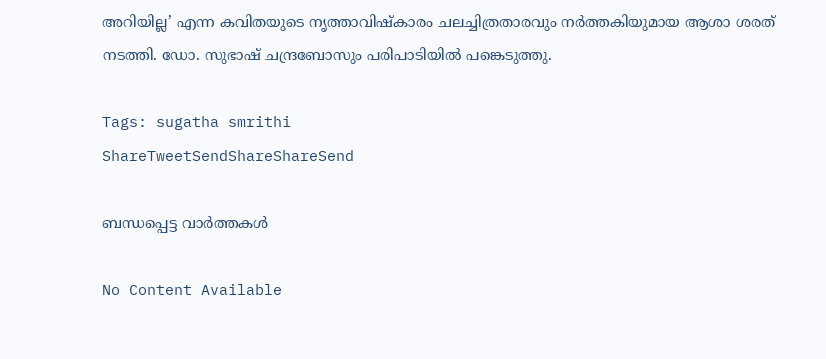അറിയില്ല’ എന്ന കവിതയുടെ നൃത്താവിഷ്‌കാരം ചലച്ചിത്രതാരവും നര്‍ത്തകിയുമായ ആശാ ശരത് നടത്തി. ഡോ. സുഭാഷ് ചന്ദ്രബോസും പരിപാടിയിൽ പങ്കെടുത്തു.

Tags: sugatha smrithi
ShareTweetSendShareShareSend

ബന്ധപ്പെട്ട വാര്‍ത്തകള്‍

No Content Available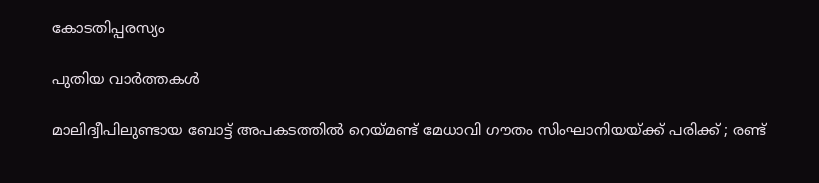കോടതിപ്പരസ്യം

പുതിയ വാര്‍ത്തകള്‍

മാലിദ്വീപിലുണ്ടായ ബോട്ട് അപകടത്തിൽ റെയ്‌മണ്ട് മേധാവി ഗൗതം സിംഘാനിയയ്‌ക്ക് പരിക്ക് ; രണ്ട്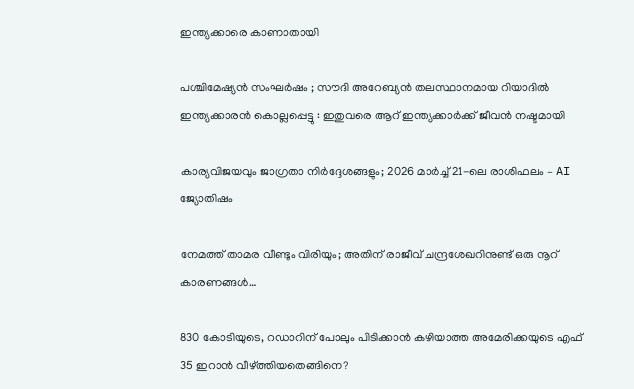ഇന്ത്യക്കാരെ കാണാതായി

പശ്ചിമേഷ്യൻ സംഘർഷം ; സൗദി അറേബ്യൻ തലസ്ഥാനമായ റിയാദിൽ ഇന്ത്യക്കാരൻ കൊല്ലപ്പെട്ടു : ഇതുവരെ ആറ് ഇന്ത്യക്കാർക്ക് ജീവൻ നഷ്ടമായി

കാര്യവിജയവും ജാഗ്രതാ നിർദ്ദേശങ്ങളും; 2026 മാർച്ച് 21-ലെ രാശിഫലം – AI ജ്യോതിഷം

നേമത്ത് താമര വീണ്ടും വിരിയും; അതിന് രാജീവ് ചന്ദ്രശേഖറിനുണ്ട് ഒരു നൂറ് കാരണങ്ങള്‍…

830 കോടിയുടെ, റഡാറിന് പോലും പിടിക്കാന്‍ കഴിയാത്ത അമേരിക്കയുടെ എഫ് 35 ഇറാന്‍ വീഴ്‌ത്തിയതെങ്ങിനെ?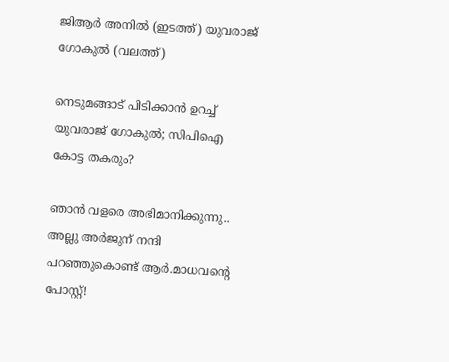ജിആര്‍ അനില്‍ (ഇടത്ത്) യുവരാജ് ഗോകുല്‍ (വലത്ത്)

നെടുമങ്ങാട് പിടിക്കാന്‍ ഉറച്ച് യുവരാജ് ഗോകുല്‍; സിപിഐ കോട്ട തകരും?

ഞാൻ വളരെ അഭിമാനിക്കുന്നു.. അല്ലു അർജുന് നന്ദി പറഞ്ഞുകൊണ്ട് ആർ.മാധവന്റെ പോസ്റ്റ്!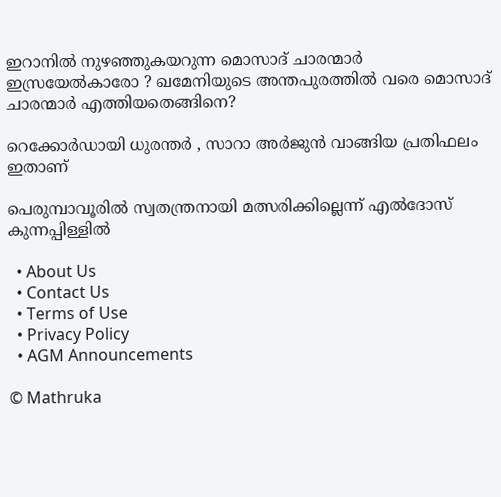ഇറാനില്‍ നുഴഞ്ഞുകയറുന്ന മൊസാദ് ചാരന്മാര്‍ ഇസ്രയേല്‍കാരോ ? ഖമേനിയുടെ അന്തപുരത്തില്‍ വരെ മൊസാദ് ചാരന്മാര്‍ എത്തിയതെങ്ങിനെ?

റെക്കോർഡായി ധുരന്തർ , സാറാ അർജുൻ വാങ്ങിയ പ്രതിഫലം ഇതാണ്

പെരുമ്പാവൂരില്‍ സ്വതന്ത്രനായി മത്സരിക്കില്ലെന്ന് എല്‍ദോസ് കുന്നപ്പിള്ളില്‍

  • About Us
  • Contact Us
  • Terms of Use
  • Privacy Policy
  • AGM Announcements

© Mathruka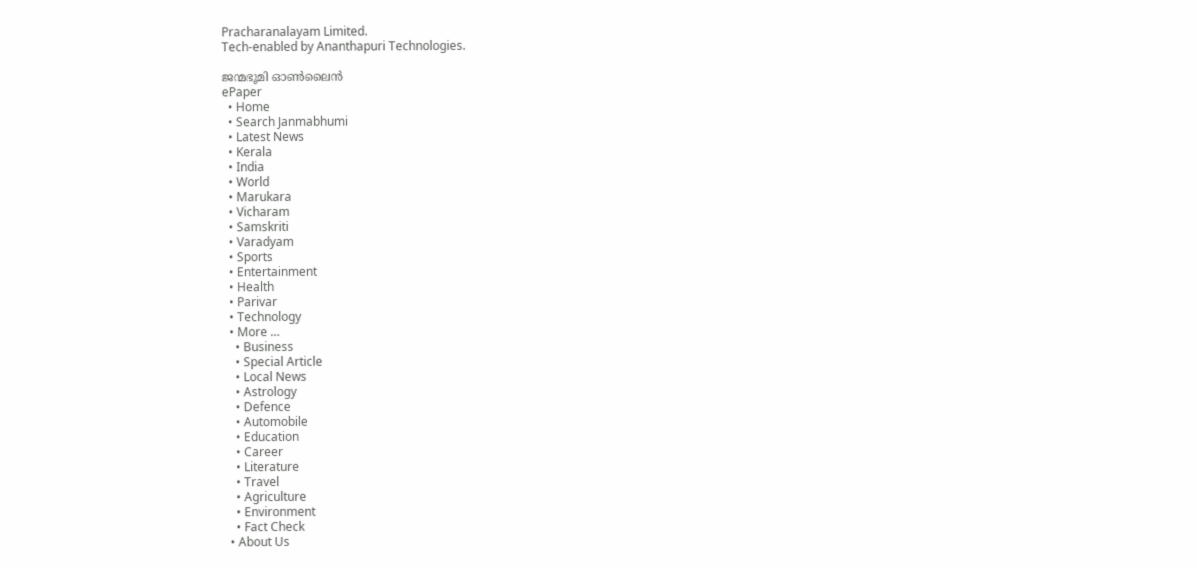Pracharanalayam Limited.
Tech-enabled by Ananthapuri Technologies.

ജന്മഭൂമി ഓണ്‍ലൈന്‍
ePaper
  • Home
  • Search Janmabhumi
  • Latest News
  • Kerala
  • India
  • World
  • Marukara
  • Vicharam
  • Samskriti
  • Varadyam
  • Sports
  • Entertainment
  • Health
  • Parivar
  • Technology
  • More …
    • Business
    • Special Article
    • Local News
    • Astrology
    • Defence
    • Automobile
    • Education
    • Career
    • Literature
    • Travel
    • Agriculture
    • Environment
    • Fact Check
  • About Us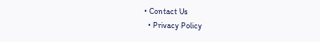• Contact Us
  • Privacy Policy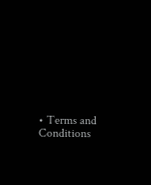• Terms and Conditions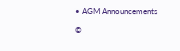• AGM Announcements

©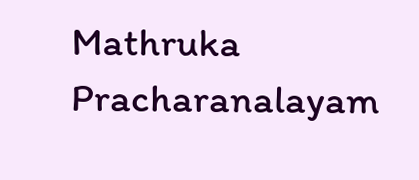Mathruka Pracharanalayam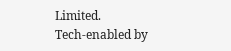Limited.
Tech-enabled by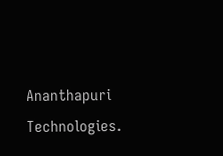Ananthapuri Technologies.